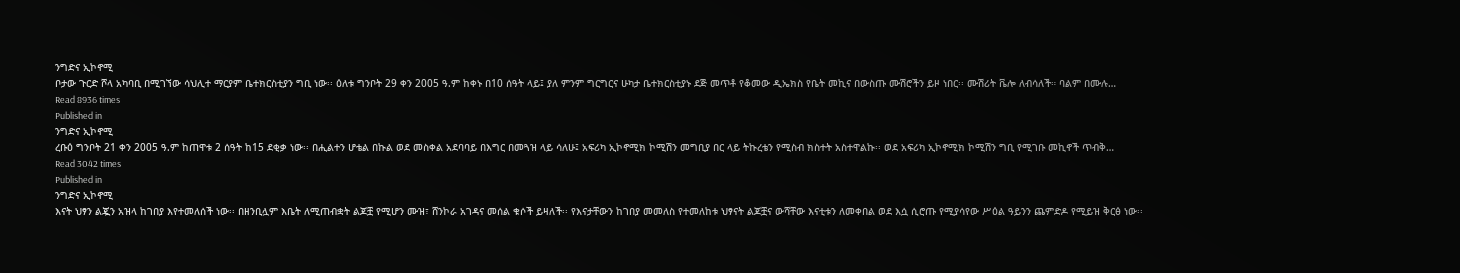ንግድና ኢኮኖሚ
ቦታው ጉርድ ሾላ አካባቢ በሚገኘው ሳህሊተ ማርያም ቤተክርስቲያን ግቢ ነው፡፡ ዕለቱ ግንቦት 29 ቀን 2005 ዓ.ም ከቀኑ በ10 ሰዓት ላይ፤ ያለ ምንም ግርግርና ሁካታ ቤተክርስቲያኑ ደጅ መጥቶ የቆመው ዲኤክስ የቤት መኪና በውስጡ ሙሽሮችን ይዞ ነበር፡፡ ሙሽሪት ቬሎ ለብሳለች። ባልም በሙሉ…
Read 8936 times
Published in
ንግድና ኢኮኖሚ
ረቡዕ ግንቦት 21 ቀን 2005 ዓ.ም ከጠዋቱ 2 ሰዓት ከ15 ደቂቃ ነው፡፡ በሒልተን ሆቴል በኩል ወደ መስቀል አደባባይ በእግር በመጓዝ ላይ ሳለሁ፤ አፍሪካ ኢኮኖሚክ ኮሚሽን መግቢያ በር ላይ ትኩረቴን የሚስብ ክስተት አስተዋልኩ፡፡ ወደ አፍሪካ ኢኮኖሚክ ኮሚሽን ግቢ የሚገቡ መኪኖች ጥብቅ…
Read 3042 times
Published in
ንግድና ኢኮኖሚ
እናት ህፃን ልጇን አዝላ ከገበያ እየተመለሰች ነው፡፡ በዘንቢሏም እቤት ለሚጠብቋት ልጆቿ የሚሆን ሙዝ፣ ሸንኮራ አገዳና መሰል ቁሶች ይዛለች፡፡ የእናታቸውን ከገበያ መመለስ የተመለከቱ ህፃናት ልጆቿና ውሻቸው እናቲቱን ለመቀበል ወደ እሷ ሲሮጡ የሚያሳየው ሥዕል ዓይንን ጨምድዶ የሚይዝ ቅርፅ ነው፡፡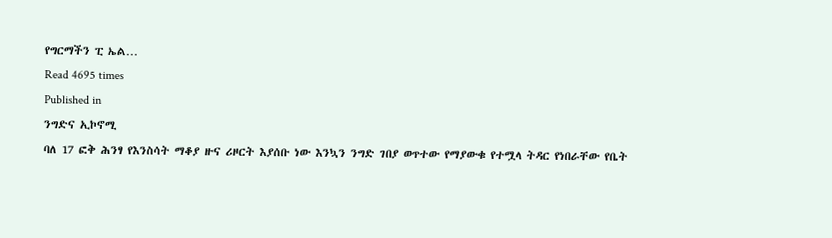የግርማችን ፒ ኤል…
Read 4695 times
Published in
ንግድና ኢኮኖሚ
ባለ 17 ፎቅ ሕንፃ የእንስሳት ማቆያ ዙና ሪዞርት እያሰቡ ነው እንኳን ንግድ ገበያ ወጥተው የማያውቁ የተሟላ ትዳር የነበራቸው የቤት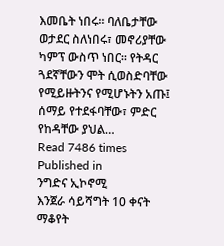እመቤት ነበሩ፡፡ ባለቤታቸው ወታደር ስለነበሩ፣ መኖሪያቸው ካምፕ ውስጥ ነበር፡፡ የትዳር ጓደኛቸውን ሞት ሲወስድባቸው የሚይዙትንና የሚሆኑትን አጡ፤ ሰማይ የተደፋባቸው፣ ምድር የከዳቸው ያህል…
Read 7486 times
Published in
ንግድና ኢኮኖሚ
እንጀራ ሳይሻግት 10 ቀናት ማቆየት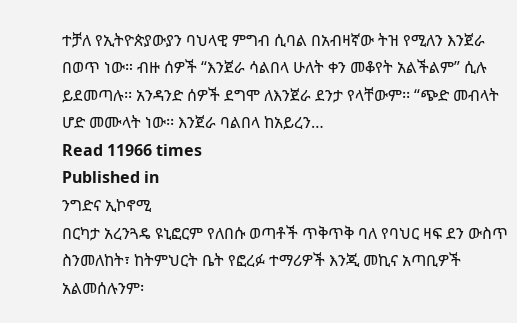ተቻለ የኢትዮጵያውያን ባህላዊ ምግብ ሲባል በአብዛኛው ትዝ የሚለን እንጀራ በወጥ ነው። ብዙ ሰዎች “እንጀራ ሳልበላ ሁለት ቀን መቆየት አልችልም” ሲሉ ይደመጣሉ፡፡ አንዳንድ ሰዎች ደግሞ ለእንጀራ ደንታ የላቸውም፡፡ “ጭድ መብላት ሆድ መሙላት ነው፡፡ እንጀራ ባልበላ ከአይረን…
Read 11966 times
Published in
ንግድና ኢኮኖሚ
በርካታ አረንጓዴ ዩኒፎርም የለበሱ ወጣቶች ጥቅጥቅ ባለ የባህር ዛፍ ደን ውስጥ ስንመለከት፣ ከትምህርት ቤት የፎረፉ ተማሪዎች እንጂ መኪና አጣቢዎች አልመሰሉንም፡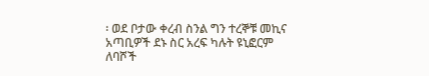፡ ወደ ቦታው ቀረብ ስንል ግን ተረኞቹ መኪና አጣቢዎች ደኑ ስር አረፍ ካሉት ዩኒፎርም ለባሾች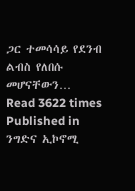ጋር ተመሳሳይ የደንብ ልብስ የለበሱ መሆናቸውን…
Read 3622 times
Published in
ንግድና ኢኮኖሚ